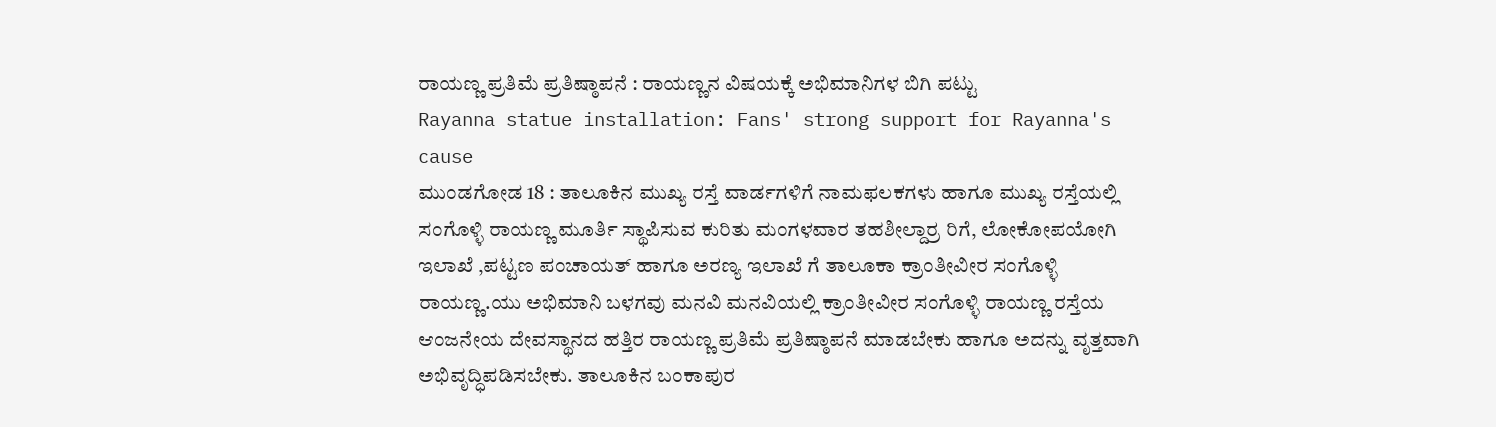ರಾಯಣ್ಣ ಪ್ರತಿಮೆ ಪ್ರತಿಷ್ಠಾಪನೆ : ರಾಯಣ್ಣನ ವಿಷಯಕ್ಕೆ ಅಭಿಮಾನಿಗಳ ಬಿಗಿ ಪಟ್ಟು
Rayanna statue installation: Fans' strong support for Rayanna's cause
ಮುಂಡಗೋಡ 18 : ತಾಲೂಕಿನ ಮುಖ್ಯ ರಸ್ತೆ ವಾರ್ಡಗಳಿಗೆ ನಾಮಫಲಕಗಳು ಹಾಗೂ ಮುಖ್ಯ ರಸ್ತೆಯಲ್ಲಿ ಸಂಗೊಳ್ಳಿ ರಾಯಣ್ಣ ಮೂರ್ತಿ ಸ್ಥಾಪಿಸುವ ಕುರಿತು ಮಂಗಳವಾರ ತಹಶೀಲ್ದಾರ್ರ ರಿಗೆ, ಲೋಕೋಪಯೋಗಿ ಇಲಾಖೆ ,ಪಟ್ಟಣ ಪಂಚಾಯತ್ ಹಾಗೂ ಅರಣ್ಯ ಇಲಾಖೆ ಗೆ ತಾಲೂಕಾ ಕ್ರಾಂತೀವೀರ ಸಂಗೊಳ್ಳಿ ರಾಯಣ್ಣ.ಯು ಅಭಿಮಾನಿ ಬಳಗವು ಮನವಿ ಮನವಿಯಲ್ಲಿ ಕ್ರಾಂತೀವೀರ ಸಂಗೊಳ್ಳಿ ರಾಯಣ್ಣ ರಸ್ತೆಯ ಆಂಜನೇಯ ದೇವಸ್ಥಾನದ ಹತ್ತಿರ ರಾಯಣ್ಣ ಪ್ರತಿಮೆ ಪ್ರತಿಷ್ಠಾಪನೆ ಮಾಡಬೇಕು ಹಾಗೂ ಅದನ್ನು ವೃತ್ತವಾಗಿ ಅಭಿವೃದ್ಧಿಪಡಿಸಬೇಕು. ತಾಲೂಕಿನ ಬಂಕಾಪುರ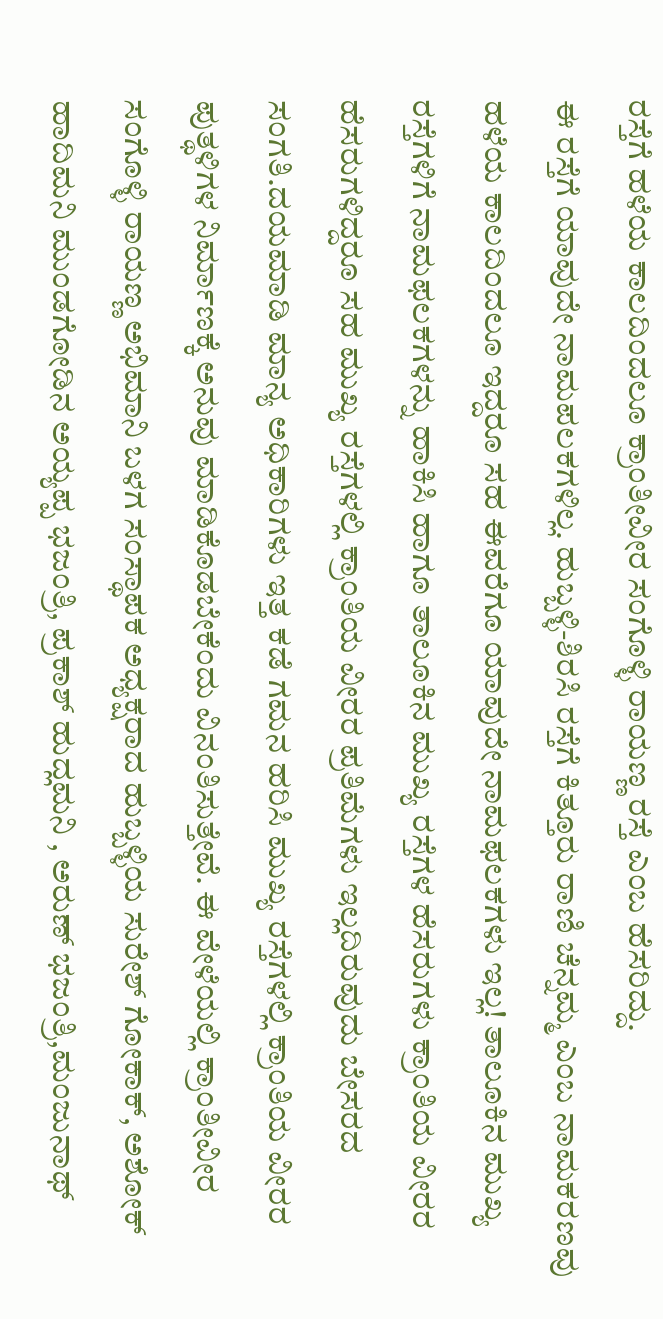ರಸ್ತೆಗೆ ಹಳೆಯ ಕಾಲದಿಂದಲೂ ಕ್ರಾಂತೀವೀರ ಸಂಗೊಳ್ಳಿ ರಾಯಣ್ಣ ರಸ್ತೆ ಎಂಬ ಹೆಸರಿದ್ದು.
ಈ ರಸ್ತೆಗೆ ಯಾವುದೇ ನಾಮಪಲಕಗಳಿಲ್ಲ. ಹುಬ್ಬಳ್ಳಿ-ಶಿರಸಿ ರಸ್ತೆಗೆ ಕಿತ್ತೂರು ರಾಣಿ ಚೆನ್ನಮ್ಮ ಎಂಬ ನಾಮಕರಣವು ಹಳೆಯ ಕಾಲದಿಂದಲೂ ಇದ್ದರೂ ಸಹ ಈವರೆಗೂ ಯಾವುದೇ ನಾಮಫಲಕಗಳು ಇಲ್ಲ! ತಾಲೂಕಿನ ಮುಖ್ಯ ರಸ್ತೆಗಳಿಗೆ ನಾಮಫಲಕಗಳನ್ನು ಹಾಕಿಸಿ ಹಾಗೂ ತಾಲೂಕಿನ ಮುಖ್ಯ ರಸ್ತೆಗಳ ಹೆಸರುಗಳು ಕ್ರಾಂತಿಯ ವೀರರ ಹೆಸರುಗಳಿದ್ದರೂ ಸಹ ಮುಖ್ಯ ರಸ್ತೆಗಳಲ್ಲಿ ಕ್ರಾಂತಿಯ ವೀರರ ಪ್ರತಿಮೆಗಳು ಇಲ್ಲದಿರುವುದು ಬೇಸರದ ಸಂಗತಿ.ದಯಮಾಡಿ ಮಾನ್ಯ ಅಧಿಕಾರಿಗಳು ಇತ್ತ ಕಡೆ ಗಮನ ಹರಿಸಿ ಮುಖ್ಯ ರಸ್ತೆಗಳಲ್ಲಿ ಕ್ರಾಂತಿಯ ವೀರರ ಪುತ್ಥಳಿಗಳ ನಿರ್ಮಾಣಕ್ಕೆ ಅನುವು ಮಾಡಿಕೊಡಬೇಕೆಂದು ವಿನಂತಿಸುತ್ತೇವೆ. ಈ ವೇಳೆಯಲ್ಲಿ ಕ್ರಾಂತೀವೀರ ಸಂಗೊಳ್ಳಿ ರಾಯಣ್ಣ ಅಭಿಮಾನಿ ಬಳಗ ಸಂಸ್ಥಾಪಕ ಅಧ್ಯಕ್ಷರಾದ ಹುಬ್ಬಳ್ಳಿಯ ಸುರೇಶ್ ಗೋಕಾಕ್, ಅಶೋಕ್ ಹಾದಿಮನಿ ಮುಂಡಗೋಡಿನ ಅಯ್ಯಪ್ಪ ಭಜಂತ್ರಿ, ಪ್ರಕಾಶ್ ಹುದ್ಲಮನಿ , ಅರುಣ್ ಭಜಂತ್ರಿ,ಮಂಜುನಾಥ್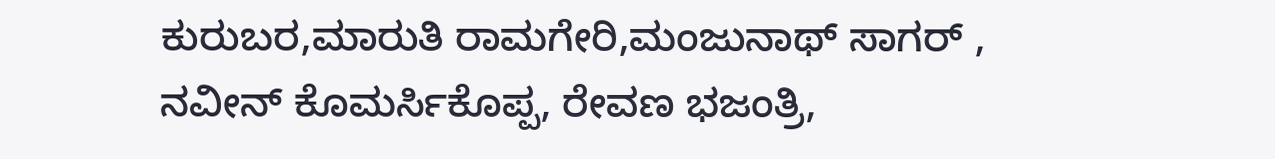ಕುರುಬರ,ಮಾರುತಿ ರಾಮಗೇರಿ,ಮಂಜುನಾಥ್ ಸಾಗರ್ , ನವೀನ್ ಕೊಮರ್ಸಿಕೊಪ್ಪ, ರೇವಣ ಭಜಂತ್ರಿ,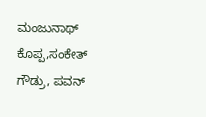ಮಂಜುನಾಥ್ ಕೊಪ್ಪ,ಸಂಕೇತ್ ಗೌಡ್ರು, ಪವನ್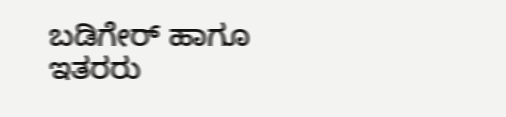ಬಡಿಗೇರ್ ಹಾಗೂ ಇತರರು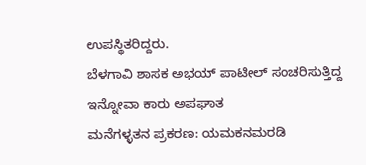ಉಪಸ್ಥಿತರಿದ್ದರು.
ಬೆಳಗಾವಿ ಶಾಸಕ ಅಭಯ್ ಪಾಟೀಲ್ ಸಂಚರಿಸುತ್ತಿದ್ದ ಇನ್ನೋವಾ ಕಾರು ಅಪಘಾತ
ಮನೆಗಳ್ಳತನ ಪ್ರಕರಣ: ಯಮಕನಮರಡಿ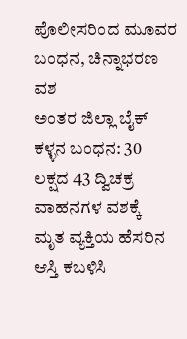ಪೊಲೀಸರಿಂದ ಮೂವರ ಬಂಧನ, ಚಿನ್ನಾಭರಣ ವಶ
ಅಂತರ ಜಿಲ್ಲಾ ಬೈಕ್ ಕಳ್ಳನ ಬಂಧನ: 30 ಲಕ್ಷದ 43 ದ್ವಿಚಕ್ರ ವಾಹನಗಳ ವಶಕ್ಕೆ
ಮೃತ ವ್ಯಕ್ತಿಯ ಹೆಸರಿನ ಆಸ್ತಿ ಕಬಳಿಸಿ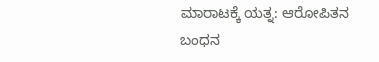ಮಾರಾಟಕ್ಕೆ ಯತ್ನ: ಆರೋಪಿತನ ಬಂಧನ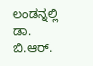ಲಂಡನ್ನಲ್ಲಿ ಡಾ. ಬಿ.ಆರ್.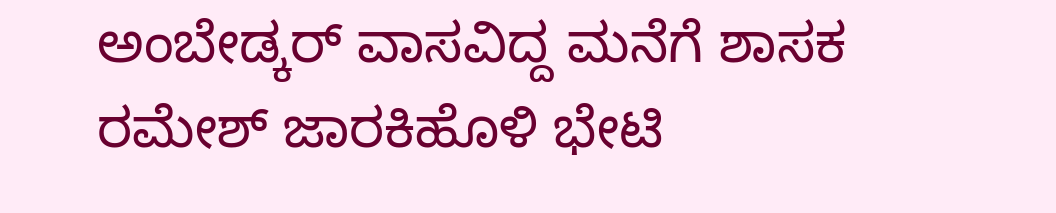ಅಂಬೇಡ್ಕರ್ ವಾಸವಿದ್ದ ಮನೆಗೆ ಶಾಸಕ ರಮೇಶ್ ಜಾರಕಿಹೊಳಿ ಭೇಟಿ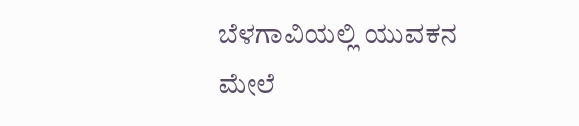ಬೆಳಗಾವಿಯಲ್ಲಿ ಯುವಕನ ಮೇಲೆ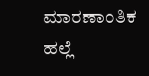ಮಾರಣಾಂತಿಕ ಹಲ್ಲೆ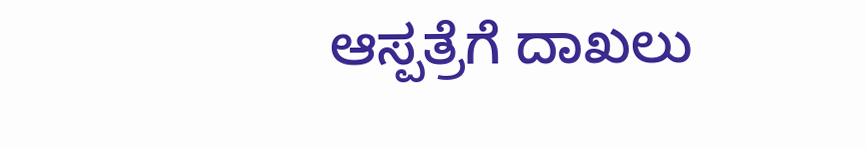ಆಸ್ಪತ್ರೆಗೆ ದಾಖಲು